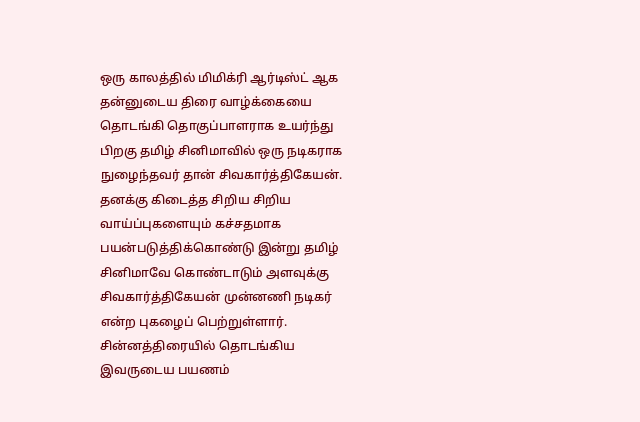ஒரு காலத்தில் மிமிக்ரி ஆர்டிஸ்ட் ஆக தன்னுடைய திரை வாழ்க்கையை தொடங்கி தொகுப்பாளராக உயர்ந்து பிறகு தமிழ் சினிமாவில் ஒரு நடிகராக நுழைந்தவர் தான் சிவகார்த்திகேயன். தனக்கு கிடைத்த சிறிய சிறிய வாய்ப்புகளையும் கச்சதமாக பயன்படுத்திக்கொண்டு இன்று தமிழ் சினிமாவே கொண்டாடும் அளவுக்கு சிவகார்த்திகேயன் முன்னணி நடிகர் என்ற புகழைப் பெற்றுள்ளார். சின்னத்திரையில் தொடங்கிய இவருடைய பயணம்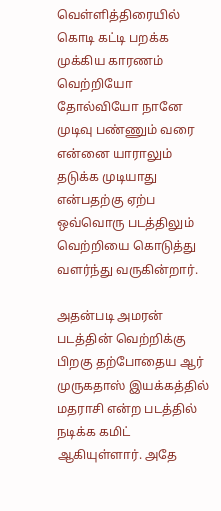வெள்ளித்திரையில் கொடி கட்டி பறக்க முக்கிய காரணம் வெற்றியோ தோல்வியோ நானே முடிவு பண்ணும் வரை என்னை யாராலும் தடுக்க முடியாது என்பதற்கு ஏற்ப ஒவ்வொரு படத்திலும் வெற்றியை கொடுத்து வளர்ந்து வருகின்றார்.

அதன்படி அமரன் படத்தின் வெற்றிக்கு பிறகு தற்போதைய ஆர் முருகதாஸ் இயக்கத்தில் மதராசி என்ற படத்தில் நடிக்க கமிட் ஆகியுள்ளார். அதே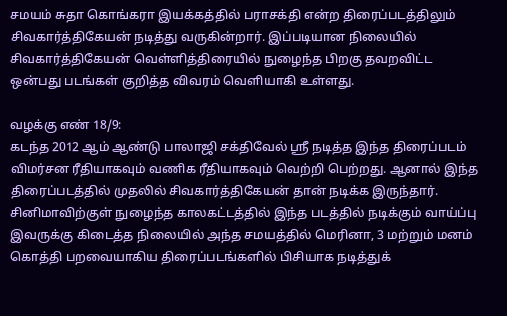சமயம் சுதா கொங்கரா இயக்கத்தில் பராசக்தி என்ற திரைப்படத்திலும் சிவகார்த்திகேயன் நடித்து வருகின்றார். இப்படியான நிலையில் சிவகார்த்திகேயன் வெள்ளித்திரையில் நுழைந்த பிறகு தவறவிட்ட ஒன்பது படங்கள் குறித்த விவரம் வெளியாகி உள்ளது.

வழக்கு எண் 18/9:
கடந்த 2012 ஆம் ஆண்டு பாலாஜி சக்திவேல் ஶ்ரீ நடித்த இந்த திரைப்படம் விமர்சன ரீதியாகவும் வணிக ரீதியாகவும் வெற்றி பெற்றது. ஆனால் இந்த திரைப்படத்தில் முதலில் சிவகார்த்திகேயன் தான் நடிக்க இருந்தார். சினிமாவிற்குள் நுழைந்த காலகட்டத்தில் இந்த படத்தில் நடிக்கும் வாய்ப்பு இவருக்கு கிடைத்த நிலையில் அந்த சமயத்தில் மெரினா, 3 மற்றும் மனம் கொத்தி பறவையாகிய திரைப்படங்களில் பிசியாக நடித்துக்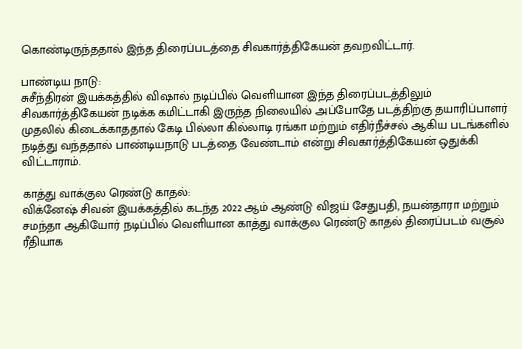கொண்டிருந்ததால் இந்த திரைப்படத்தை சிவகார்த்திகேயன் தவறவிட்டார்.

பாண்டிய நாடு:
சுசீந்திரன் இயக்கத்தில் விஷால் நடிப்பில் வெளியான இந்த திரைப்படத்திலும் சிவகார்த்திகேயன் நடிக்க கமிட்டாகி இருந்த நிலையில் அப்போதே படத்திற்கு தயாரிப்பாளர் முதலில் கிடைக்காததால் கேடி பில்லா கில்லாடி ரங்கா மற்றும் எதிர்நீச்சல் ஆகிய படங்களில் நடித்து வந்ததால் பாண்டியநாடு படத்தை வேண்டாம் என்று சிவகார்த்திகேயன் ஒதுக்கி விட்டாராம்.

காத்து வாக்குல ரெண்டு காதல்:
விக்னேஷ் சிவன் இயக்கத்தில் கடந்த 2022 ஆம் ஆண்டு விஜய் சேதுபதி, நயன்தாரா மற்றும் சமந்தா ஆகியோர் நடிப்பில் வெளியான காத்து வாக்குல ரெண்டு காதல் திரைப்படம் வசூல் ரீதியாக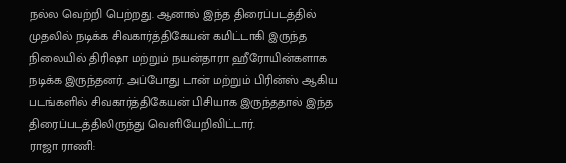நல்ல வெற்றி பெற்றது. ஆனால் இந்த திரைப்படத்தில் முதலில் நடிக்க சிவகார்த்திகேயன் கமிட்டாகி இருந்த நிலையில் திரிஷா மற்றும் நயன்தாரா ஹீரோயின்களாக நடிக்க இருந்தனர். அப்போது டான் மற்றும் பிரின்ஸ் ஆகிய படங்களில் சிவகார்த்திகேயன் பிசியாக இருந்ததால் இந்த திரைப்படத்திலிருந்து வெளியேறிவிட்டார்.
ராஜா ராணி: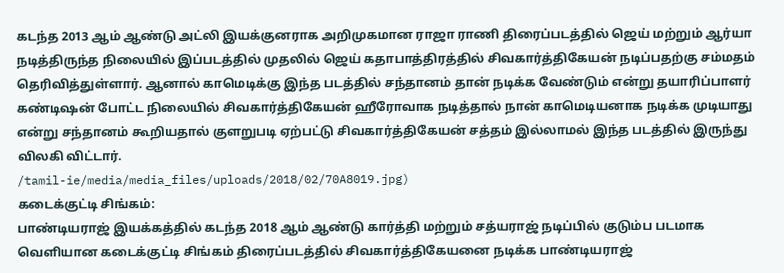கடந்த 2013 ஆம் ஆண்டு அட்லி இயக்குனராக அறிமுகமான ராஜா ராணி திரைப்படத்தில் ஜெய் மற்றும் ஆர்யா நடித்திருந்த நிலையில் இப்படத்தில் முதலில் ஜெய் கதாபாத்திரத்தில் சிவகார்த்திகேயன் நடிப்பதற்கு சம்மதம் தெரிவித்துள்ளார். ஆனால் காமெடிக்கு இந்த படத்தில் சந்தானம் தான் நடிக்க வேண்டும் என்று தயாரிப்பாளர் கண்டிஷன் போட்ட நிலையில் சிவகார்த்திகேயன் ஹீரோவாக நடித்தால் நான் காமெடியனாக நடிக்க முடியாது என்று சந்தானம் கூறியதால் குளறுபடி ஏற்பட்டு சிவகார்த்திகேயன் சத்தம் இல்லாமல் இந்த படத்தில் இருந்து விலகி விட்டார்.
/tamil-ie/media/media_files/uploads/2018/02/70A8019.jpg)
கடைக்குட்டி சிங்கம்:
பாண்டியராஜ் இயக்கத்தில் கடந்த 2018 ஆம் ஆண்டு கார்த்தி மற்றும் சத்யராஜ் நடிப்பில் குடும்ப படமாக வெளியான கடைக்குட்டி சிங்கம் திரைப்படத்தில் சிவகார்த்திகேயனை நடிக்க பாண்டியராஜ்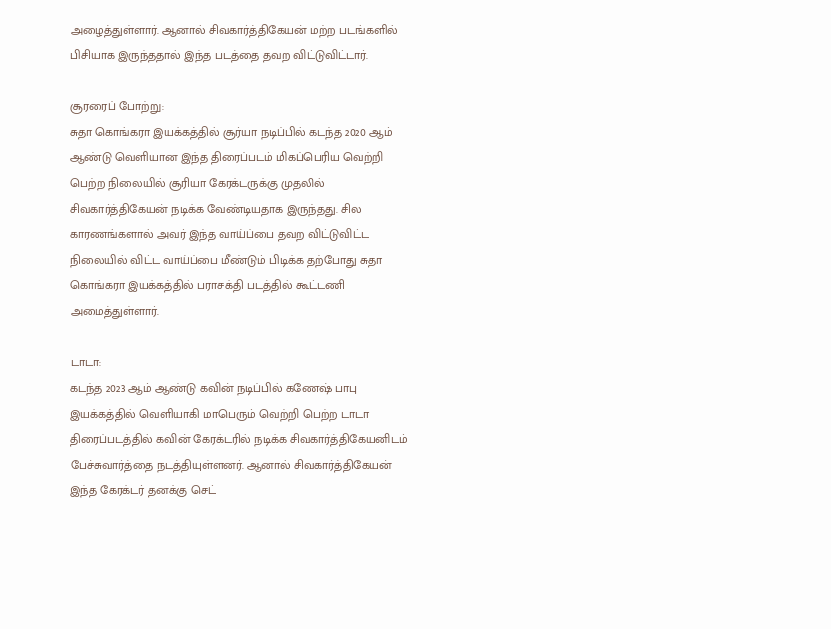அழைத்துள்ளார். ஆனால் சிவகார்த்திகேயன் மற்ற படங்களில் பிசியாக இருந்ததால் இந்த படத்தை தவற விட்டுவிட்டார்.

சூரரைப் போற்று:
சுதா கொங்கரா இயக்கத்தில் சூர்யா நடிப்பில் கடந்த 2020 ஆம் ஆண்டு வெளியான இந்த திரைப்படம் மிகப்பெரிய வெற்றி பெற்ற நிலையில் சூரியா கேரக்டருக்கு முதலில் சிவகார்த்திகேயன் நடிக்க வேண்டியதாக இருந்தது. சில காரணங்களால் அவர் இந்த வாய்ப்பை தவற விட்டுவிட்ட நிலையில் விட்ட வாய்ப்பை மீண்டும் பிடிக்க தற்போது சுதா கொங்கரா இயக்கத்தில் பராசக்தி படத்தில் கூட்டணி அமைத்துள்ளார்.

டாடா:
கடந்த 2023 ஆம் ஆண்டு கவின் நடிப்பில் கணேஷ் பாபு இயக்கத்தில் வெளியாகி மாபெரும் வெற்றி பெற்ற டாடா திரைப்படத்தில் கவின் கேரக்டரில் நடிக்க சிவகார்த்திகேயனிடம் பேச்சுவார்த்தை நடத்தியுள்ளனர். ஆனால் சிவகார்த்திகேயன் இந்த கேரக்டர் தனக்கு செட்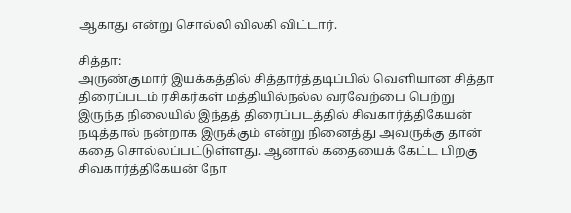ஆகாது என்று சொல்லி விலகி விட்டார்.

சித்தா:
அருண்குமார் இயக்கத்தில் சித்தார்த்தடிப்பில் வெளியான சித்தா திரைப்படம் ரசிகர்கள் மத்தியில்நல்ல வரவேற்பை பெற்று இருந்த நிலையில் இந்தத் திரைப்படத்தில் சிவகார்த்திகேயன் நடித்தால் நன்றாக இருக்கும் என்று நினைத்து அவருக்கு தான் கதை சொல்லப்பட்டுள்ளது. ஆனால் கதையைக் கேட்ட பிறகு சிவகார்த்திகேயன் நோ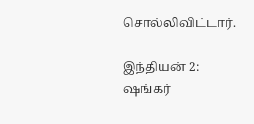சொல்லிவிட்டார்.

இந்தியன் 2:
ஷங்கர்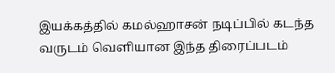இயக்கத்தில் கமல்ஹாசன் நடிப்பில் கடந்த வருடம் வெளியான இந்த திரைப்படம்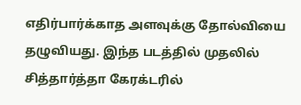எதிர்பார்க்காத அளவுக்கு தோல்வியை தழுவியது. இந்த படத்தில் முதலில் சித்தார்த்தா கேரக்டரில்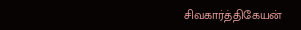சிவகார்த்திகேயன்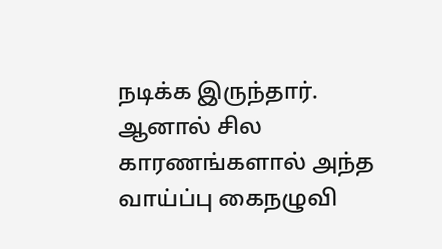நடிக்க இருந்தார். ஆனால் சில காரணங்களால் அந்த வாய்ப்பு கைநழுவி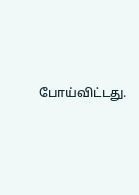போய்விட்டது.